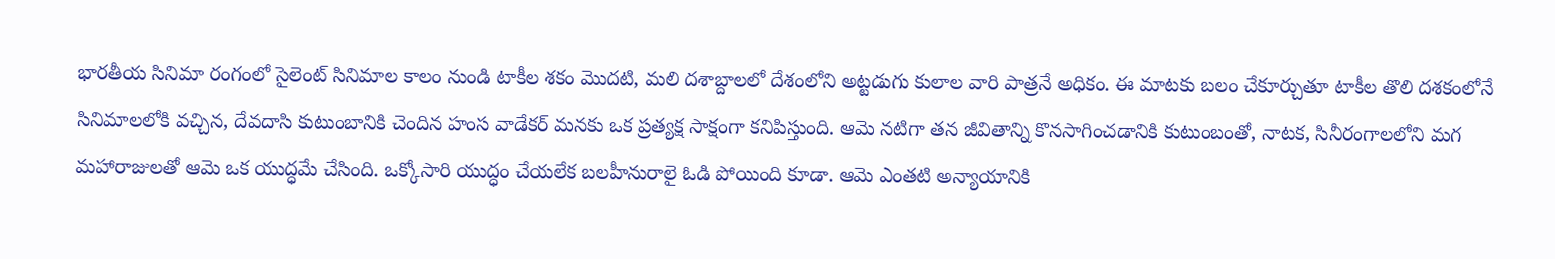భారతీయ సినిమా రంగంలో సైలెంట్ సినిమాల కాలం నుండి టాకీల శకం మొదటి, మలి దశాబ్దాలలో దేశంలోని అట్టడుగు కులాల వారి పాత్రనే అధికం. ఈ మాటకు బలం చేకూర్చుతూ టాకీల తొలి దశకంలోనే సినిమాలలోకి వచ్చిన, దేవదాసి కుటుంబానికి చెందిన హంస వాడేకర్ మనకు ఒక ప్రత్యక్ష సాక్షంగా కనిపిస్తుంది. ఆమె నటిగా తన జీవితాన్ని కొనసాగించడానికి కుటుంబంతో, నాటక, సినీరంగాలలోని మగ మహారాజులతో ఆమె ఒక యుద్ధమే చేసింది. ఒక్కోసారి యుద్ధం చేయలేక బలహీనురాలై ఓడి పోయింది కూడా. ఆమె ఎంతటి అన్యాయానికి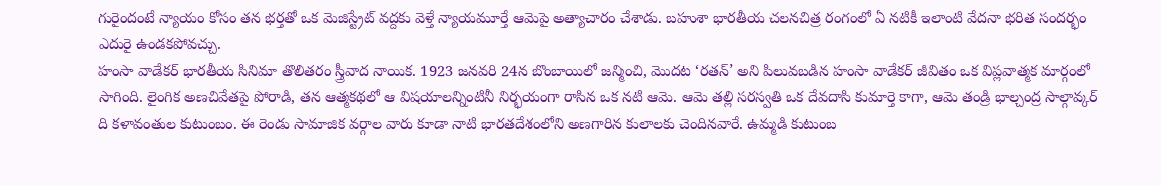గురైందంటే న్యాయం కోసం తన భర్తతో ఒక మెజిస్ట్రేట్ వద్దకు వెళ్తే న్యాయమూర్తే ఆమెపై అత్యాచారం చేశాడు. బహుశా భారతీయ చలనచిత్ర రంగంలో ఏ నటికీ ఇలాంటి వేదనా భరిత సందర్భం ఎదురై ఉండకపోవచ్చు.
హంసా వాడేకర్ భారతీయ సినిమా తొలితరం స్త్రీవాద నాయిక. 1923 జనవరి 24న బొంబాయిలో జన్మించి, మొదట ‘రతన్’ అని పిలువబడిన హంసా వాడేకర్ జీవితం ఒక విప్లవాత్మక మార్గంలో సాగింది. లైంగిక అణచివేతపై పోరాడి, తన ఆత్మకథలో ఆ విషయాలన్నింటినీ నిర్భయంగా రాసిన ఒక నటి ఆమె. ఆమె తల్లి సరస్వతి ఒక దేవదాసి కుమార్తె కాగా, ఆమె తండ్రి భాల్చంద్ర సాల్గావ్కర్ ది కళావంతుల కుటుంబం. ఈ రెండు సామాజిక వర్గాల వారు కూడా నాటి భారతదేశంలోని అణగారిన కులాలకు చెందినవారే. ఉమ్మడి కుటుంబ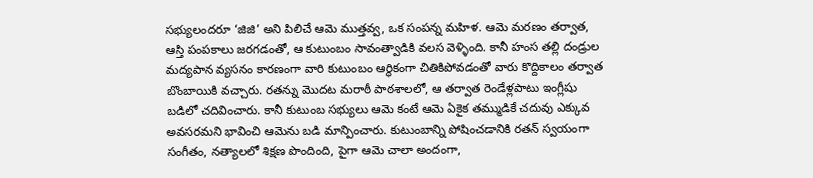సభ్యులందరూ ‘జిజి’ అని పిలిచే ఆమె ముత్తవ్వ, ఒక సంపన్న మహిళ. ఆమె మరణం తర్వాత, ఆస్తి పంపకాలు జరగడంతో, ఆ కుటుంబం సావంత్వాడికి వలస వెళ్ళింది. కానీ హంస తల్లి దండ్రుల మద్యపాన వ్యసనం కారణంగా వారి కుటుంబం ఆర్థికంగా చితికిపోవడంతో వారు కొద్దికాలం తర్వాత బొంబాయికి వచ్చారు. రతన్ను మొదట మరాఠీ పాఠశాలలో, ఆ తర్వాత రెండేళ్లపాటు ఇంగ్లీషు బడిలో చదివించారు. కానీ కుటుంబ సభ్యులు ఆమె కంటే ఆమె ఏకైక తమ్ముడికే చదువు ఎక్కువ అవసరమని భావించి ఆమెను బడి మాన్పించారు. కుటుంబాన్ని పోషించడానికి రతన్ స్వయంగా సంగీతం, నత్యాలలో శిక్షణ పొందింది, పైగా ఆమె చాలా అందంగా,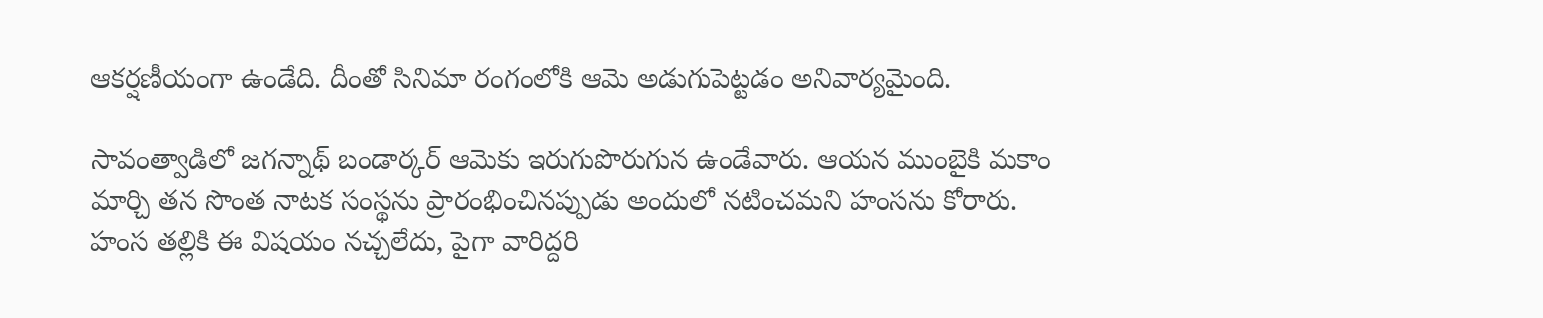ఆకర్షణీయంగా ఉండేది. దీంతో సినిమా రంగంలోకి ఆమె అడుగుపెట్టడం అనివార్యమైంది.

సావంత్వాడిలో జగన్నాథ్ బండార్కర్ ఆమెకు ఇరుగుపొరుగున ఉండేవారు. ఆయన ముంబైకి మకాం మార్చి తన సొంత నాటక సంస్థను ప్రారంభించినప్పుడు అందులో నటించమని హంసను కోరారు. హంస తల్లికి ఈ విషయం నచ్చలేదు, పైగా వారిద్దరి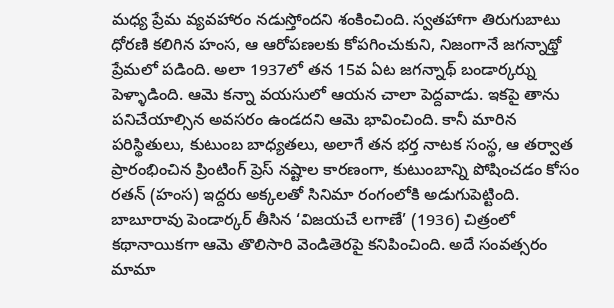మధ్య ప్రేమ వ్యవహారం నడుస్తోందని శంకించింది. స్వతహాగా తిరుగుబాటు ధోరణి కలిగిన హంస, ఆ ఆరోపణలకు కోపగించుకుని, నిజంగానే జగన్నాథ్తో ప్రేమలో పడింది. అలా 1937లో తన 15వ ఏట జగన్నాథ్ బండార్కర్ను పెళ్ళాడింది. ఆమె కన్నా వయసులో ఆయన చాలా పెద్దవాడు. ఇకపై తాను పనిచేయాల్సిన అవసరం ఉండదని ఆమె భావించింది. కానీ మారిన పరిస్థితులు, కుటుంబ బాధ్యతలు, అలాగే తన భర్త నాటక సంస్థ, ఆ తర్వాత ప్రారంభించిన ప్రింటింగ్ ప్రెస్ నష్టాల కారణంగా, కుటుంబాన్ని పోషించడం కోసం రతన్ (హంస) ఇద్దరు అక్కలతో సినిమా రంగంలోకి అడుగుపెట్టింది.
బాబూరావు పెండార్కర్ తీసిన ‘విజయచే లగాణే’ (1936) చిత్రంలో కథానాయికగా ఆమె తొలిసారి వెండితెరపై కనిపించింది. అదే సంవత్సరం మామా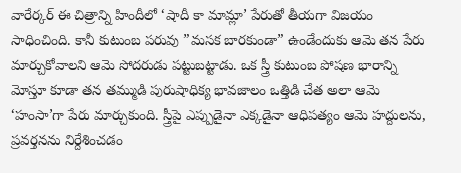వారేర్కర్ ఈ చిత్రాన్ని హిందీలో ‘షాదీ కా మామ్లా’ పేరుతో తీయగా విజయం సాధించింది. కానీ కుటుంబ పరువు ”మసక బారకుండా” ఉండేందుకు ఆమె తన పేరు మార్చుకోవాలని ఆమె సోదరుడు పట్టుబట్టాడు. ఒక స్త్రీ కుటుంబ పోషణ భారాన్ని మోస్తూ కూడా తన తమ్ముడి పురుషాధిక్య భావజాలం ఒత్తిడి చేత అలా ఆమె ‘హంసా’గా పేరు మార్చుకుంది. స్త్రీపై ఎప్పుడైనా ఎక్కడైనా ఆధిపత్యం ఆమె హద్దులను, ప్రవర్తనను నిర్దేశించడం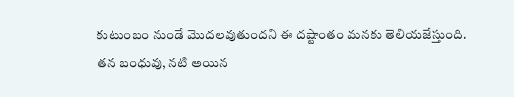కుటుంబం నుండే మొదలవుతుందని ఈ దష్టాంతం మనకు తెలియజేస్తుంది.
తన బంధువు, నటి అయిన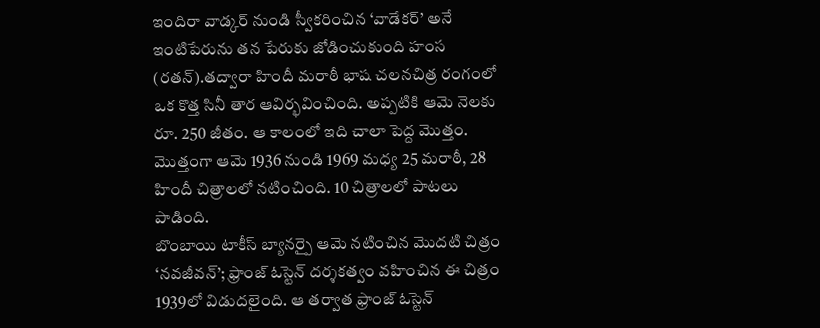ఇందిరా వాడ్కర్ నుండి స్వీకరించిన ‘వాడేకర్’ అనే ఇంటిపేరును తన పేరుకు జోడించుకుంది హంస (రతన్).తద్వారా హిందీ మరాఠీ భాష చలనచిత్ర రంగంలో ఒక కొత్త సినీ తార ఆవిర్భవించింది. అప్పటికి ఆమె నెలకు రూ. 250 జీతం. ఆ కాలంలో ఇది చాలా పెద్ద మొత్తం. మొత్తంగా ఆమె 1936 నుండి 1969 మధ్య 25 మరాఠీ, 28 హిందీ చిత్రాలలో నటించింది. 10 చిత్రాలలో పాటలు పాడింది.
బొంబాయి టాకీస్ బ్యానర్పై ఆమె నటించిన మొదటి చిత్రం ‘నవజీవన్’; ఫ్రాంజ్ ఓస్టెన్ దర్శకత్వం వహించిన ఈ చిత్రం 1939లో విడుదలైంది. ఆ తర్వాత ఫ్రాంజ్ ఓస్టెన్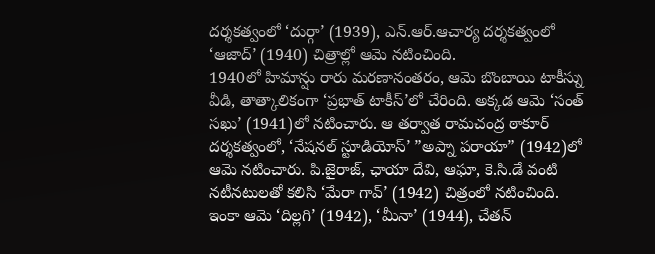దర్శకత్వంలో ‘దుర్గా’ (1939), ఎన్.ఆర్.ఆచార్య దర్శకత్వంలో ‘ఆజాద్’ (1940) చిత్రాల్లో ఆమె నటించింది.
1940లో హిమాన్షు రారు మరణానంతరం, ఆమె బొంబాయి టాకీస్ను వీడి, తాత్కాలికంగా ‘ప్రభాత్ టాకీస్’లో చేరింది. అక్కడ ఆమె ‘సంత్ సఖు’ (1941)లో నటించారు. ఆ తర్వాత రామచంద్ర ఠాకూర్ దర్శకత్వంలో, ‘నేషనల్ స్టూడియోస్’ ”అప్నా పరాయా” (1942)లో ఆమె నటించారు. పి.జైరాజ్, ఛాయా దేవి, ఆఘా, కె.సి.డే వంటి నటీనటులతో కలిసి ‘మేరా గావ్’ (1942) చిత్రంలో నటించింది. ఇంకా ఆమె ‘దిల్లగి’ (1942), ‘మీనా’ (1944), చేతన్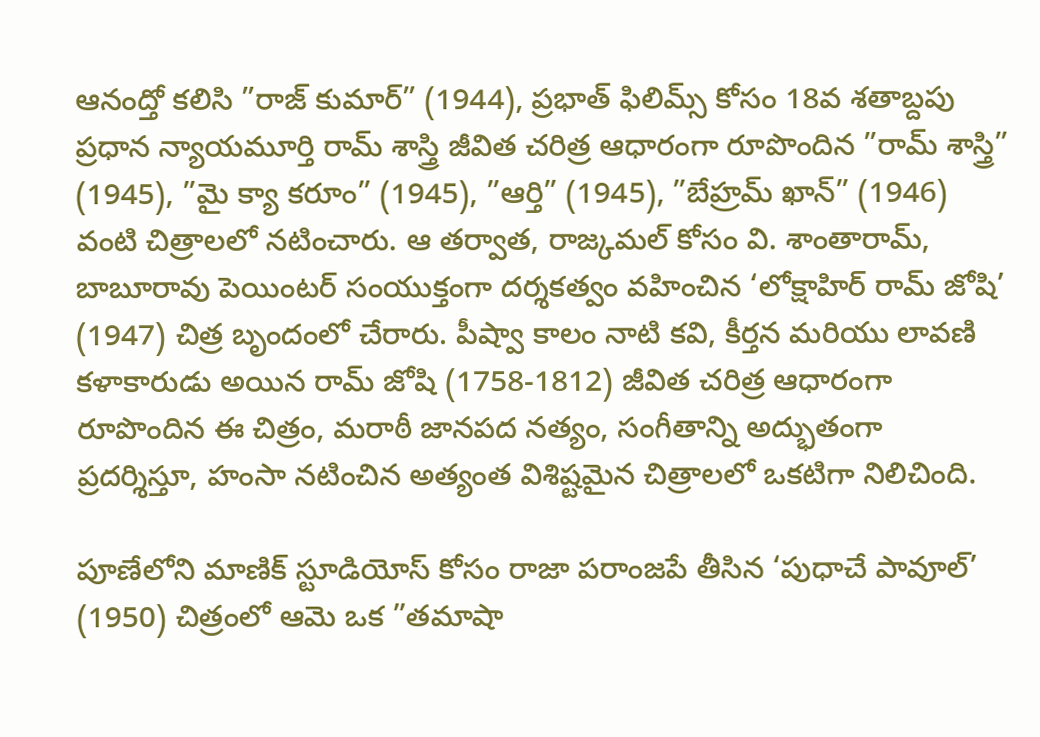ఆనంద్తో కలిసి ”రాజ్ కుమార్” (1944), ప్రభాత్ ఫిలిమ్స్ కోసం 18వ శతాబ్దపు ప్రధాన న్యాయమూర్తి రామ్ శాస్త్రి జీవిత చరిత్ర ఆధారంగా రూపొందిన ”రామ్ శాస్త్రి” (1945), ”మై క్యా కరూం” (1945), ”ఆర్తి” (1945), ”బేహ్రమ్ ఖాన్” (1946) వంటి చిత్రాలలో నటించారు. ఆ తర్వాత, రాజ్కమల్ కోసం వి. శాంతారామ్, బాబూరావు పెయింటర్ సంయుక్తంగా దర్శకత్వం వహించిన ‘లోక్షాహిర్ రామ్ జోషి’ (1947) చిత్ర బృందంలో చేరారు. పీష్వా కాలం నాటి కవి, కీర్తన మరియు లావణి కళాకారుడు అయిన రామ్ జోషి (1758-1812) జీవిత చరిత్ర ఆధారంగా రూపొందిన ఈ చిత్రం, మరాఠీ జానపద నత్యం, సంగీతాన్ని అద్భుతంగా ప్రదర్శిస్తూ, హంసా నటించిన అత్యంత విశిష్టమైన చిత్రాలలో ఒకటిగా నిలిచింది.

పూణేలోని మాణిక్ స్టూడియోస్ కోసం రాజా పరాంజపే తీసిన ‘పుధాచే పావూల్’ (1950) చిత్రంలో ఆమె ఒక ”తమాషా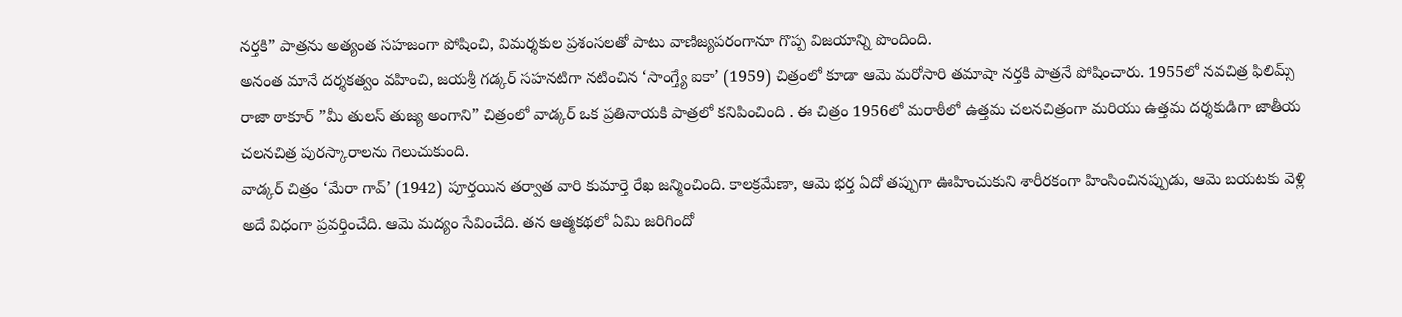నర్తకి” పాత్రను అత్యంత సహజంగా పోషించి, విమర్శకుల ప్రశంసలతో పాటు వాణిజ్యపరంగానూ గొప్ప విజయాన్ని పొందింది.
అనంత మానే దర్శకత్వం వహించి, జయశ్రీ గడ్కర్ సహనటిగా నటించిన ‘సాంగ్త్యే ఐకా’ (1959) చిత్రంలో కూడా ఆమె మరోసారి తమాషా నర్తకి పాత్రనే పోషించారు. 1955లో నవచిత్ర ఫిలిమ్స్ రాజా ఠాకూర్ ”మీ తులస్ తుజ్య అంగాని” చిత్రంలో వాడ్కర్ ఒక ప్రతినాయకి పాత్రలో కనిపించింది . ఈ చిత్రం 1956లో మరాఠీలో ఉత్తమ చలనచిత్రంగా మరియు ఉత్తమ దర్శకుడిగా జాతీయ చలనచిత్ర పురస్కారాలను గెలుచుకుంది.
వాడ్కర్ చిత్రం ‘మేరా గావ్’ (1942) పూర్తయిన తర్వాత వారి కుమార్తె రేఖ జన్మించింది. కాలక్రమేణా, ఆమె భర్త ఏదో తప్పుగా ఊహించుకుని శారీరకంగా హింసించినప్పుడు, ఆమె బయటకు వెళ్లి అదే విధంగా ప్రవర్తించేది. ఆమె మద్యం సేవించేది. తన ఆత్మకథలో ఏమి జరిగిందో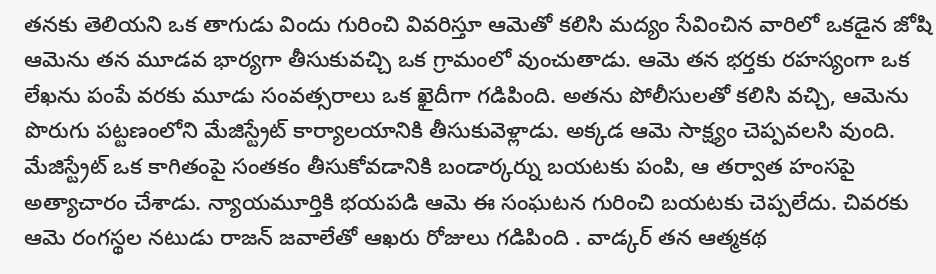తనకు తెలియని ఒక తాగుడు విందు గురించి వివరిస్తూ ఆమెతో కలిసి మద్యం సేవించిన వారిలో ఒకడైన జోషి ఆమెను తన మూడవ భార్యగా తీసుకువచ్చి ఒక గ్రామంలో వుంచుతాడు. ఆమె తన భర్తకు రహస్యంగా ఒక లేఖను పంపే వరకు మూడు సంవత్సరాలు ఒక ఖైదీగా గడిపింది. అతను పోలీసులతో కలిసి వచ్చి, ఆమెను పొరుగు పట్టణంలోని మేజిస్ట్రేట్ కార్యాలయానికి తీసుకువెళ్లాడు. అక్కడ ఆమె సాక్ష్యం చెప్పవలసి వుంది. మేజిస్ట్రేట్ ఒక కాగితంపై సంతకం తీసుకోవడానికి బండార్కర్ను బయటకు పంపి, ఆ తర్వాత హంసపై అత్యాచారం చేశాడు. న్యాయమూర్తికి భయపడి ఆమె ఈ సంఘటన గురించి బయటకు చెప్పలేదు. చివరకు ఆమె రంగస్థల నటుడు రాజన్ జవాలేతో ఆఖరు రోజులు గడిపింది . వాడ్కర్ తన ఆత్మకథ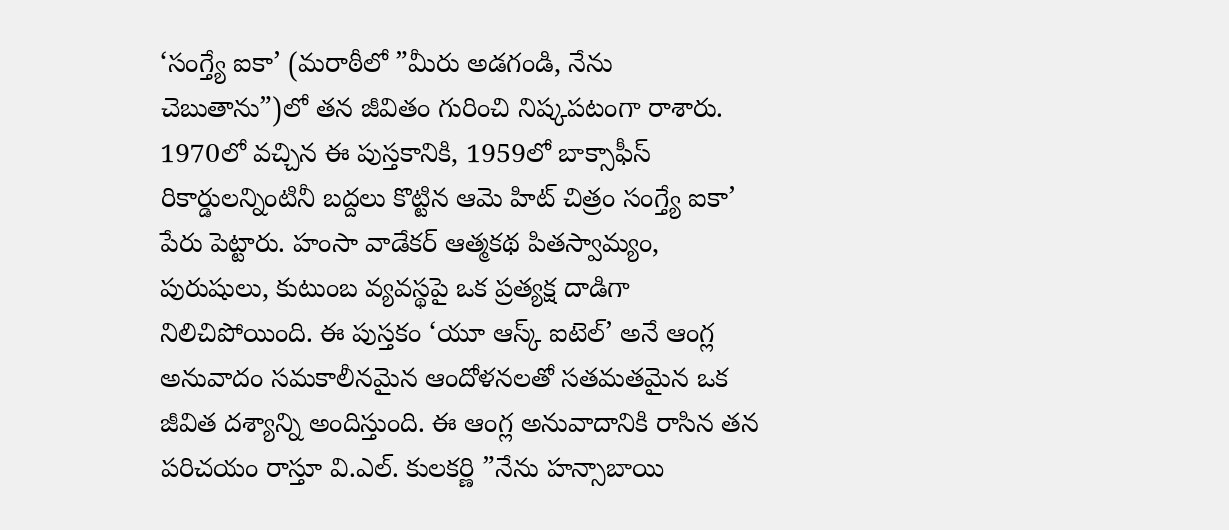‘సంగ్త్యే ఐకా’ (మరాఠీలో ”మీరు అడగండి, నేను చెబుతాను”)లో తన జీవితం గురించి నిష్కపటంగా రాశారు. 1970లో వచ్చిన ఈ పుస్తకానికి, 1959లో బాక్సాఫీస్ రికార్డులన్నింటినీ బద్దలు కొట్టిన ఆమె హిట్ చిత్రం సంగ్త్యే ఐకా’ పేరు పెట్టారు. హంసా వాడేకర్ ఆత్మకథ పితస్వామ్యం, పురుషులు, కుటుంబ వ్యవస్థపై ఒక ప్రత్యక్ష దాడిగా నిలిచిపోయింది. ఈ పుస్తకం ‘యూ ఆస్క్ ఐటెల్’ అనే ఆంగ్ల అనువాదం సమకాలీనమైన ఆందోళనలతో సతమతమైన ఒక జీవిత దశ్యాన్ని అందిస్తుంది. ఈ ఆంగ్ల అనువాదానికి రాసిన తన పరిచయం రాస్తూ వి.ఎల్. కులకర్ణి ”నేను హన్సాబాయి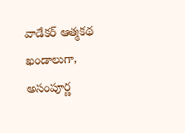వాడేకర్ ఆత్మకథ ఖండాలుగా, అసంపూర్ణ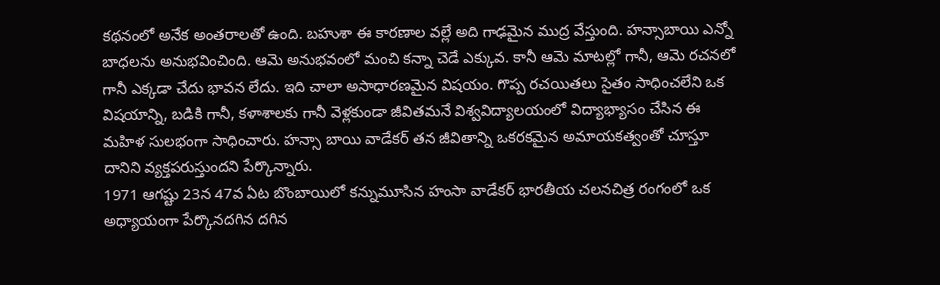కథనంలో అనేక అంతరాలతో ఉంది. బహుశా ఈ కారణాల వల్లే అది గాఢమైన ముద్ర వేస్తుంది. హన్సాబాయి ఎన్నో బాధలను అనుభవించింది. ఆమె అనుభవంలో మంచి కన్నా చెడే ఎక్కువ. కానీ ఆమె మాటల్లో గానీ, ఆమె రచనలో గానీ ఎక్కడా చేదు భావన లేదు. ఇది చాలా అసాధారణమైన విషయం. గొప్ప రచయితలు సైతం సాధించలేని ఒక విషయాన్ని, బడికి గానీ, కళాశాలకు గానీ వెళ్లకుండా జీవితమనే విశ్వవిద్యాలయంలో విద్యాభ్యాసం చేసిన ఈ మహిళ సులభంగా సాధించారు. హన్సా బాయి వాడేకర్ తన జీవితాన్ని ఒకరకమైన అమాయకత్వంతో చూస్తూ దానిని వ్యక్తపరుస్తుందని పేర్కొన్నారు.
1971 ఆగష్టు 23న 47వ ఏట బొంబాయిలో కన్నుమూసిన హంసా వాడేకర్ భారతీయ చలనచిత్ర రంగంలో ఒక అధ్యాయంగా పేర్కొనదగిన దగిన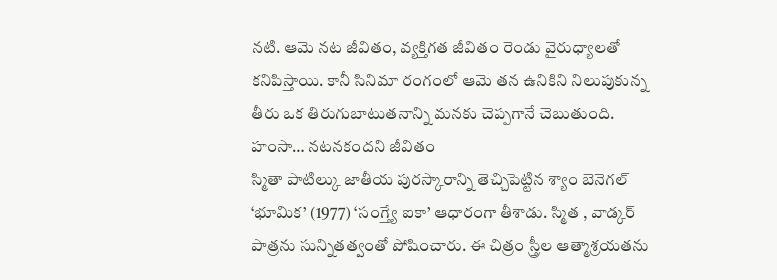నటి. ఆమె నట జీవితం, వ్యక్తిగత జీవితం రెండు వైరుధ్యాలతో కనిపిస్తాయి. కానీ సినిమా రంగంలో ఆమె తన ఉనికిని నిలుపుకున్న తీరు ఒక తిరుగుబాటుతనాన్ని మనకు చెప్పగానే చెబుతుంది.
హంసా… నటనకందని జీవితం
స్మితా పాటిల్కు జాతీయ పురస్కారాన్ని తెచ్చిపెట్టిన శ్యాం బెనెగల్ ‘భూమిక’ (1977) ‘సంగ్త్యే ఐకా’ ఆధారంగా తీశాడు. స్మిత , వాడ్కర్ పాత్రను సున్నితత్వంతో పోషించారు. ఈ చిత్రం స్త్రీల ఆత్మాశ్రయతను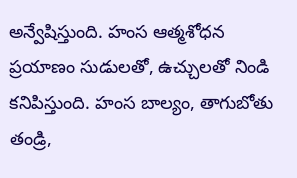అన్వేషిస్తుంది. హంస ఆత్మశోధన ప్రయాణం సుడులతో, ఉచ్చులతో నిండి కనిపిస్తుంది. హంస బాల్యం, తాగుబోతు తండ్రి,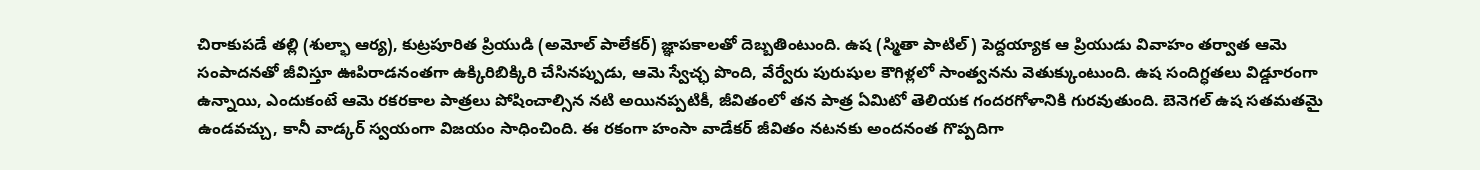చిరాకుపడే తల్లి (శుల్భా ఆర్య), కుట్రపూరిత ప్రియుడి (అమోల్ పాలేకర్) జ్ఞాపకాలతో దెబ్బతింటుంది. ఉష (స్మితా పాటిల్) పెద్దయ్యాక ఆ ప్రియుడు వివాహం తర్వాత ఆమె సంపాదనతో జీవిస్తూ ఊపిరాడనంతగా ఉక్కిరిబిక్కిరి చేసినప్పుడు, ఆమె స్వేచ్ఛ పొంది, వేర్వేరు పురుషుల కౌగిళ్లలో సాంత్వనను వెతుక్కుంటుంది. ఉష సందిగ్ధతలు విడ్డూరంగా ఉన్నాయి, ఎందుకంటే ఆమె రకరకాల పాత్రలు పోషించాల్సిన నటి అయినప్పటికీ, జీవితంలో తన పాత్ర ఏమిటో తెలియక గందరగోళానికి గురవుతుంది. బెనెగల్ ఉష సతమతమై ఉండవచ్చు, కానీ వాడ్కర్ స్వయంగా విజయం సాధించింది. ఈ రకంగా హంసా వాడేకర్ జీవితం నటనకు అందనంత గొప్పదిగా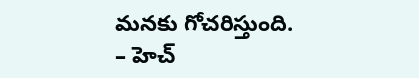మనకు గోచరిస్తుంది.
– హెచ్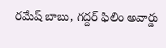రమేష్ బాబు, గద్దర్ ఫిలిం అవార్డు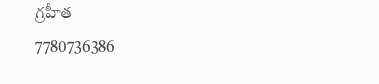గ్రహీత
7780736386